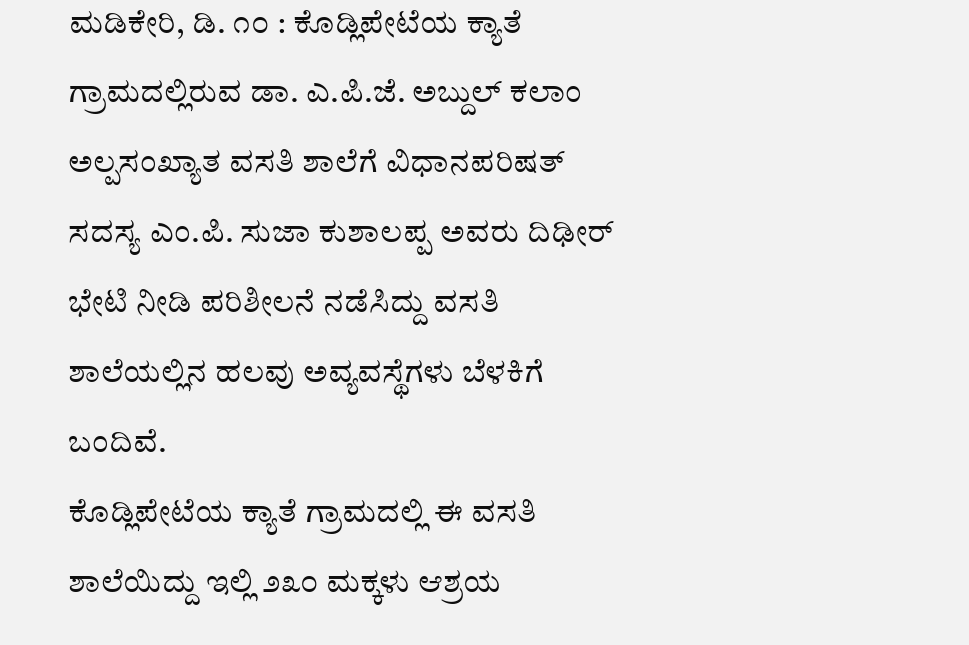ಮಡಿಕೇರಿ, ಡಿ. ೧೦ : ಕೊಡ್ಲಿಪೇಟೆಯ ಕ್ಯಾತೆ ಗ್ರಾಮದಲ್ಲಿರುವ ಡಾ. ಎ.ಪಿ.ಜೆ. ಅಬ್ದುಲ್ ಕಲಾಂ ಅಲ್ಪಸಂಖ್ಯಾತ ವಸತಿ ಶಾಲೆಗೆ ವಿಧಾನಪರಿಷತ್ ಸದಸ್ಯ ಎಂ.ಪಿ. ಸುಜಾ ಕುಶಾಲಪ್ಪ ಅವರು ದಿಢೀರ್ ಭೇಟಿ ನೀಡಿ ಪರಿಶೀಲನೆ ನಡೆಸಿದ್ದು ವಸತಿ ಶಾಲೆಯಲ್ಲಿನ ಹಲವು ಅವ್ಯವಸ್ಥೆಗಳು ಬೆಳಕಿಗೆ ಬಂದಿವೆ.
ಕೊಡ್ಲಿಪೇಟೆಯ ಕ್ಯಾತೆ ಗ್ರಾಮದಲ್ಲಿ ಈ ವಸತಿ ಶಾಲೆಯಿದ್ದು ಇಲ್ಲಿ ೨೩೦ ಮಕ್ಕಳು ಆಶ್ರಯ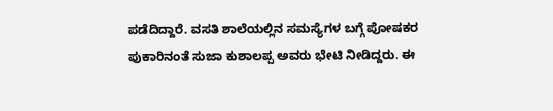ಪಡೆದಿದ್ದಾರೆ. ವಸತಿ ಶಾಲೆಯಲ್ಲಿನ ಸಮಸ್ಯೆಗಳ ಬಗ್ಗೆ ಪೋಷಕರ ಪುಕಾರಿನಂತೆ ಸುಜಾ ಕುಶಾಲಪ್ಪ ಅವರು ಭೇಟಿ ನೀಡಿದ್ದರು. ಈ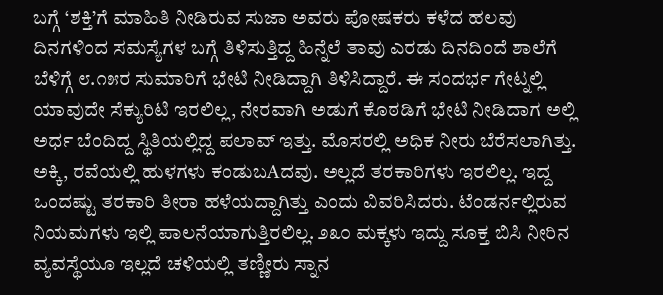ಬಗ್ಗೆ ‘ಶಕ್ತಿ’ಗೆ ಮಾಹಿತಿ ನೀಡಿರುವ ಸುಜಾ ಅವರು ಪೋಷಕರು ಕಳೆದ ಹಲವು ದಿನಗಳಿಂದ ಸಮಸ್ಯೆಗಳ ಬಗ್ಗೆ ತಿಳಿಸುತ್ತಿದ್ದ ಹಿನ್ನೆಲೆ ತಾವು ಎರಡು ದಿನದಿಂದೆ ಶಾಲೆಗೆ ಬೆಳಿಗ್ಗೆ ೮.೧೫ರ ಸುಮಾರಿಗೆ ಭೇಟಿ ನೀಡಿದ್ದಾಗಿ ತಿಳಿಸಿದ್ದಾರೆ. ಈ ಸಂದರ್ಭ ಗೇಟ್ನಲ್ಲಿ ಯಾವುದೇ ಸೆಕ್ಯುರಿಟಿ ಇರಲಿಲ್ಲ, ನೇರವಾಗಿ ಅಡುಗೆ ಕೊಠಡಿಗೆ ಭೇಟಿ ನೀಡಿದಾಗ ಅಲ್ಲಿ ಅರ್ಧ ಬೆಂದಿದ್ದ ಸ್ಥಿತಿಯಲ್ಲಿದ್ದ ಪಲಾವ್ ಇತ್ತು. ಮೊಸರಲ್ಲಿ ಅಧಿಕ ನೀರು ಬೆರೆಸಲಾಗಿತ್ತು. ಅಕ್ಕಿ, ರವೆಯಲ್ಲಿ ಹುಳಗಳು ಕಂಡುಬAದವು. ಅಲ್ಲದೆ ತರಕಾರಿಗಳು ಇರಲಿಲ್ಲ. ಇದ್ದ ಒಂದಷ್ಟು ತರಕಾರಿ ತೀರಾ ಹಳೆಯದ್ದಾಗಿತ್ತು ಎಂದು ವಿವರಿಸಿದರು. ಟೆಂಡರ್ನಲ್ಲಿರುವ ನಿಯಮಗಳು ಇಲ್ಲಿ ಪಾಲನೆಯಾಗುತ್ತಿರಲಿಲ್ಲ. ೨೩೦ ಮಕ್ಕಳು ಇದ್ದು ಸೂಕ್ತ ಬಿಸಿ ನೀರಿನ ವ್ಯವಸ್ಥೆಯೂ ಇಲ್ಲದೆ ಚಳಿಯಲ್ಲಿ ತಣ್ಣೀರು ಸ್ನಾನ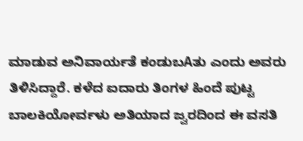ಮಾಡುವ ಅನಿವಾರ್ಯತೆ ಕಂಡುಬAತು ಎಂದು ಅವರು ತಿಳಿಸಿದ್ದಾರೆ. ಕಳೆದ ಐದಾರು ತಿಂಗಳ ಹಿಂದೆ ಪುಟ್ಟ ಬಾಲಕಿಯೋರ್ವಳು ಅತಿಯಾದ ಜ್ವರದಿಂದ ಈ ವಸತಿ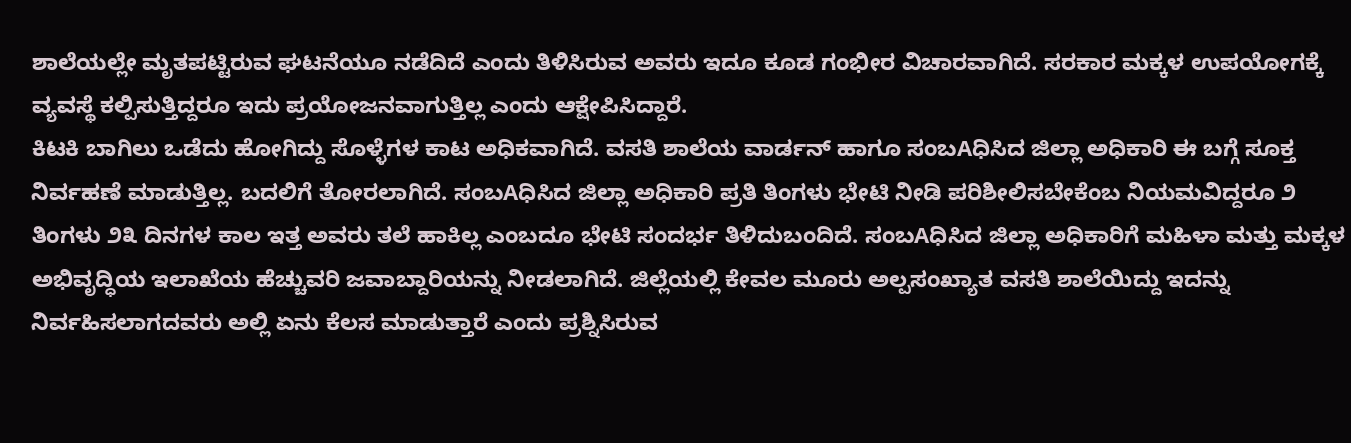ಶಾಲೆಯಲ್ಲೇ ಮೃತಪಟ್ಟಿರುವ ಘಟನೆಯೂ ನಡೆದಿದೆ ಎಂದು ತಿಳಿಸಿರುವ ಅವರು ಇದೂ ಕೂಡ ಗಂಭೀರ ವಿಚಾರವಾಗಿದೆ. ಸರಕಾರ ಮಕ್ಕಳ ಉಪಯೋಗಕ್ಕೆ ವ್ಯವಸ್ಥೆ ಕಲ್ಪಿಸುತ್ತಿದ್ದರೂ ಇದು ಪ್ರಯೋಜನವಾಗುತ್ತಿಲ್ಲ ಎಂದು ಆಕ್ಷೇಪಿಸಿದ್ದಾರೆ.
ಕಿಟಕಿ ಬಾಗಿಲು ಒಡೆದು ಹೋಗಿದ್ದು ಸೊಳ್ಳೆಗಳ ಕಾಟ ಅಧಿಕವಾಗಿದೆ. ವಸತಿ ಶಾಲೆಯ ವಾರ್ಡನ್ ಹಾಗೂ ಸಂಬAಧಿಸಿದ ಜಿಲ್ಲಾ ಅಧಿಕಾರಿ ಈ ಬಗ್ಗೆ ಸೂಕ್ತ ನಿರ್ವಹಣೆ ಮಾಡುತ್ತಿಲ್ಲ. ಬದಲಿಗೆ ತೋರಲಾಗಿದೆ. ಸಂಬAಧಿಸಿದ ಜಿಲ್ಲಾ ಅಧಿಕಾರಿ ಪ್ರತಿ ತಿಂಗಳು ಭೇಟಿ ನೀಡಿ ಪರಿಶೀಲಿಸಬೇಕೆಂಬ ನಿಯಮವಿದ್ದರೂ ೨ ತಿಂಗಳು ೨೩ ದಿನಗಳ ಕಾಲ ಇತ್ತ ಅವರು ತಲೆ ಹಾಕಿಲ್ಲ ಎಂಬದೂ ಭೇಟಿ ಸಂದರ್ಭ ತಿಳಿದುಬಂದಿದೆ. ಸಂಬAಧಿಸಿದ ಜಿಲ್ಲಾ ಅಧಿಕಾರಿಗೆ ಮಹಿಳಾ ಮತ್ತು ಮಕ್ಕಳ ಅಭಿವೃದ್ಧಿಯ ಇಲಾಖೆಯ ಹೆಚ್ಚುವರಿ ಜವಾಬ್ದಾರಿಯನ್ನು ನೀಡಲಾಗಿದೆ. ಜಿಲ್ಲೆಯಲ್ಲಿ ಕೇವಲ ಮೂರು ಅಲ್ಪಸಂಖ್ಯಾತ ವಸತಿ ಶಾಲೆಯಿದ್ದು ಇದನ್ನು ನಿರ್ವಹಿಸಲಾಗದವರು ಅಲ್ಲಿ ಏನು ಕೆಲಸ ಮಾಡುತ್ತಾರೆ ಎಂದು ಪ್ರಶ್ನಿಸಿರುವ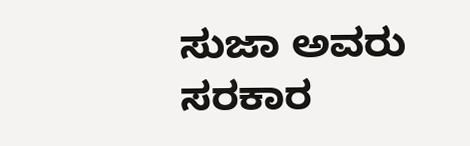ಸುಜಾ ಅವರು ಸರಕಾರ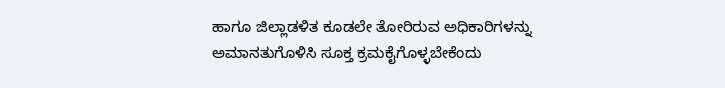ಹಾಗೂ ಜಿಲ್ಲಾಡಳಿತ ಕೂಡಲೇ ತೋರಿರುವ ಅಧಿಕಾರಿಗಳನ್ನು ಅಮಾನತುಗೊಳಿಸಿ ಸೂಕ್ತ ಕ್ರಮಕೈಗೊಳ್ಳಬೇಕೆಂದು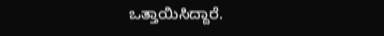ಒತ್ತಾಯಿಸಿದ್ದಾರೆ.